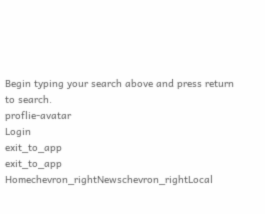Begin typing your search above and press return to search.
proflie-avatar
Login
exit_to_app
exit_to_app
Homechevron_rightNewschevron_rightLocal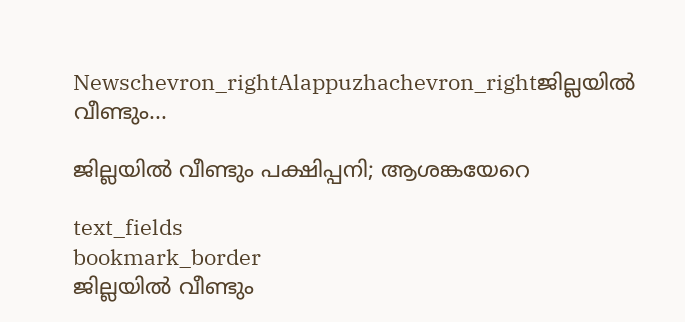Newschevron_rightAlappuzhachevron_rightജില്ലയിൽ വീണ്ടും...

ജില്ലയിൽ വീണ്ടും പക്ഷിപ്പനി; ആശങ്കയേറെ

text_fields
bookmark_border
ജില്ലയിൽ വീണ്ടും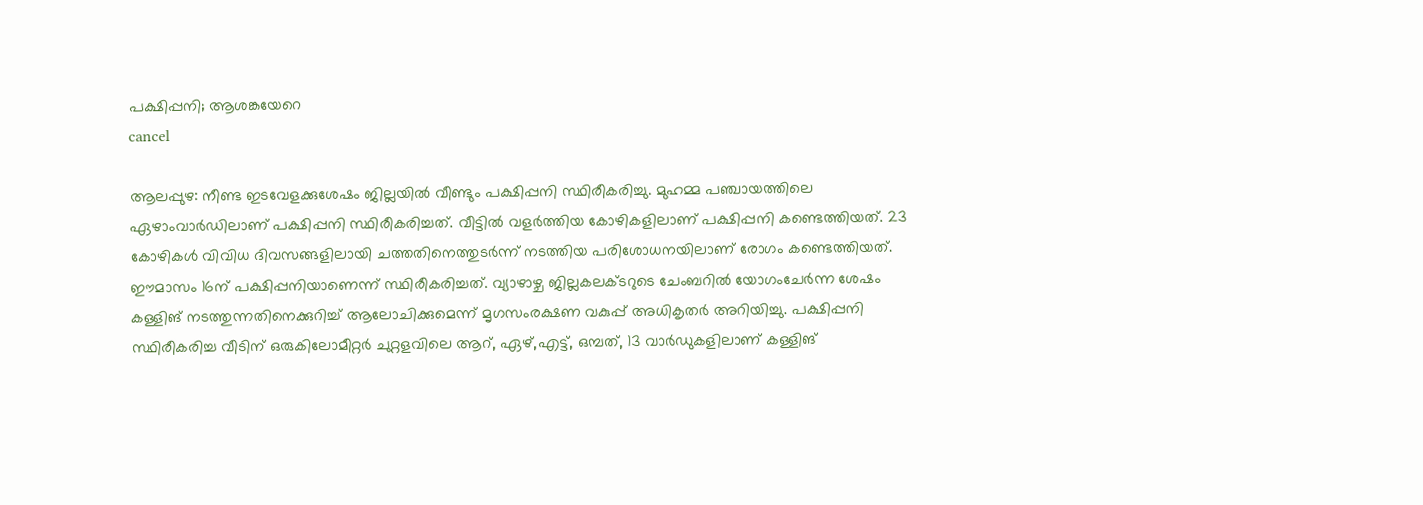പക്ഷിപ്പനി; ആശങ്കയേറെ
cancel

ആലപ്പുഴ: നീണ്ട ഇടവേളക്കുശേഷം ജില്ലയിൽ വീണ്ടും പക്ഷിപ്പനി സ്ഥിരീകരിച്ചു. മുഹമ്മ പഞ്ചായത്തിലെ ഏഴാംവാർഡിലാണ് പക്ഷിപ്പനി സ്ഥിരീകരിച്ചത്. വീട്ടിൽ വളർത്തിയ കോഴികളിലാണ് പക്ഷിപ്പനി കണ്ടെത്തിയത്. 23 കോഴികൾ വിവിധ ദിവസങ്ങളിലായി ചത്തതിനെത്തുടർന്ന് നടത്തിയ പരിശോധനയിലാണ് രോഗം കണ്ടെത്തിയത്. ഈമാസം 16ന് പക്ഷിപ്പനിയാണെന്ന് സ്ഥിരീകരിച്ചത്. വ്യാഴാഴ്ച ജില്ലകലക്ടറുടെ ചേംബറിൽ യോഗംചേർന്ന ശേഷം കള്ളിങ് നടത്തുന്നതിനെക്കുറിച്ച് ആലോചിക്കുമെന്ന് മൃഗസംരക്ഷണ വകുപ്പ് അധികൃതർ അറിയിച്ചു. പക്ഷിപ്പനി സ്ഥിരീകരിച്ച വീടിന് ഒരുകിലോമീറ്റർ ചുറ്റളവിലെ ആറ്, ഏഴ്,എട്ട്, ഒമ്പത്, 13 വാർഡുകളിലാണ് കള്ളിങ്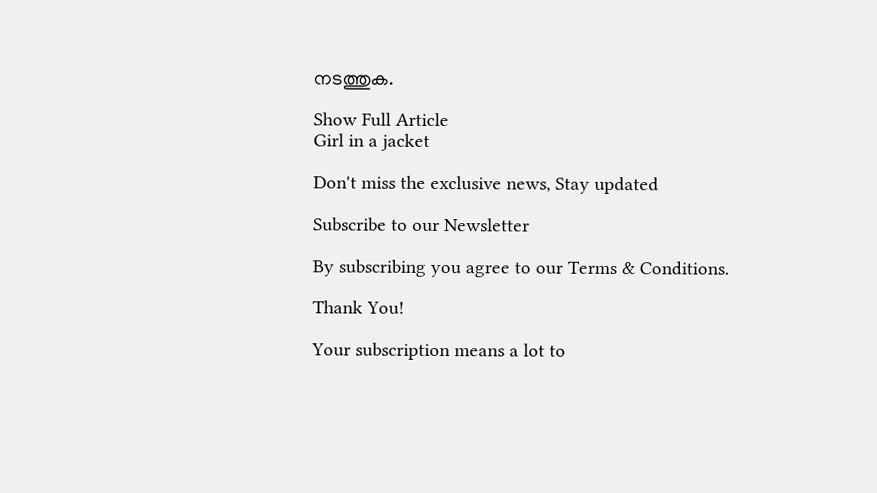നടത്തുക.

Show Full Article
Girl in a jacket

Don't miss the exclusive news, Stay updated

Subscribe to our Newsletter

By subscribing you agree to our Terms & Conditions.

Thank You!

Your subscription means a lot to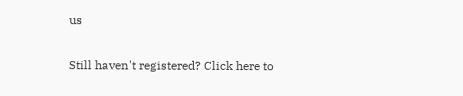us

Still haven't registered? Click here to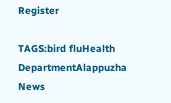Register

TAGS:bird fluHealth DepartmentAlappuzha
News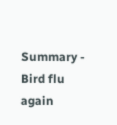Summary - Bird flu again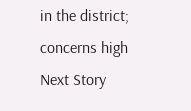in the district; concerns high
Next Story